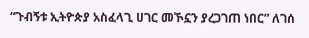“ጉብኝቱ ኢትዮጵያ አስፈላጊ ሀገር መኾኗን ያረጋገጠ ነበር” ለገሰ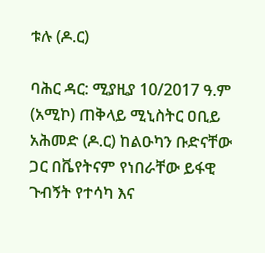ቱሉ (ዶ.ር)

ባሕር ዳር: ሚያዚያ 10/2017 ዓ.ም (አሚኮ) ጠቅላይ ሚኒስትር ዐቢይ አሕመድ (ዶ.ር) ከልዑካን ቡድናቸው ጋር በቬየትናም የነበራቸው ይፋዊ ጉብኝት የተሳካ እና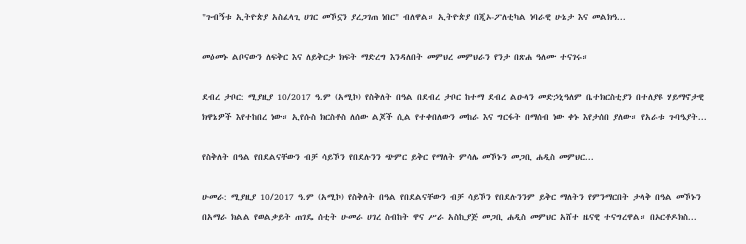"ጉብኝቱ ኢትዮጵያ አስፈላጊ ሀገር መኾኗን ያረጋገጠ ነበር" ብለዋል። ኢትዮጵያ በጂኦ-ፖለቲካል ነባራዊ ሁኔታ እና መልክዓ...

መዕመኑ ልቦናውን ለፍቅር እና ለይቅርታ ክፍት ማድረግ እንዳለበት መምህረ መምህራን የንታ በጽሐ ዓለሙ ተናገሩ።

ደብረ ታቦር: ሚያዚያ 10/2017 ዓ.ም (አሚኮ) የስቅለት በዓል በደብረ ታቦር ከተማ ደብረ ልዑላን መድኃኒዓለም ቤተክርስቲያን በተለያዩ ሃይማኖታዊ ክዋኔዎች እየተከበረ ነው። ኢየሱስ ክርስቶስ ለሰው ልጆች ሲል የተቀበለውን መከራ እና ግርፋት በማሰብ ነው ቀኑ እየታሰበ ያለው። የአራቱ ጉባዔያት...

የስቅለት በዓል የበደልናቸውን ብቻ ሳይኾን የበደሉንን ጭምር ይቅር የማለት ምሳሌ መኾኑን መጋቢ ሐዲስ መምህር...

ሁመራ: ሚያዚያ 10/2017 ዓ.ም (አሚኮ) የስቅለት በዓል የበደልናቸውን ብቻ ሳይኾን የበደሉንንም ይቅር ማለትን የምንማርበት ታላቅ በዓል መኾኑን በአማራ ክልል የወልቃይት ጠገዴ ሰቲት ሁመራ ሀገረ ስብከት ዋና ሥራ አስኪያጅ መጋቢ ሐዲስ መምህር አሸተ ዜናዊ ተናግረዋል። በኦርቶዶክስ...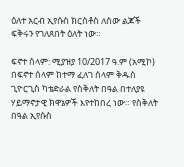ዕለተ አርብ ኢየሱስ ክርስቶስ ለሰው ልጆች ፍቅሩን የገለጸበት ዕለት ነው።

ፍኖተ ሰላም: ሚያዝያ 10/2017 ዓ.ም (አሚኮ) በፍኖተ ሰላም ከተማ ፈለገ ሰላም ቅዱስ ጊዮርጊስ ካቴድራል የስቅለት በዓል በተለያዩ ሃይማኖታዊ ክዋኔዎች እየተከበረ ነው። የስቅለት በዓል ኢየሱስ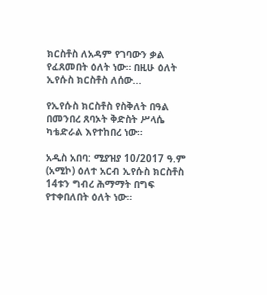ክርስቶስ ለአዳም የገባውን ቃል የፈጸመበት ዕለት ነው። በዚሁ ዕለት ኢየሱስ ክርስቶስ ለሰው...

የኢየሱስ ክርስቶስ የስቅለት በዓል በመንበረ ጸባኦት ቅድስት ሥላሴ ካቴድራል እየተከበረ ነው።

አዲስ አበባ: ሚያዝያ 10/2017 ዓ.ም (አሚኮ) ዕለተ አርብ ኢየሱስ ክርስቶስ 14ቱን ግብረ ሕማማት በግፍ የተቀበለበት ዕለት ነው።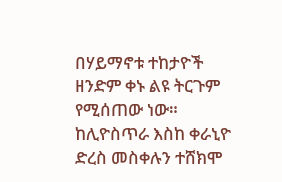በሃይማኖቱ ተከታዮች ዘንድም ቀኑ ልዩ ትርጉም የሚሰጠው ነው። ከሊዮስጥራ እስከ ቀራኒዮ ድረስ መስቀሉን ተሸክሞ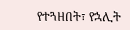የተጓዘበት፣ የኋሊት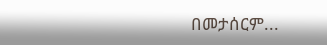በመታሰርም...